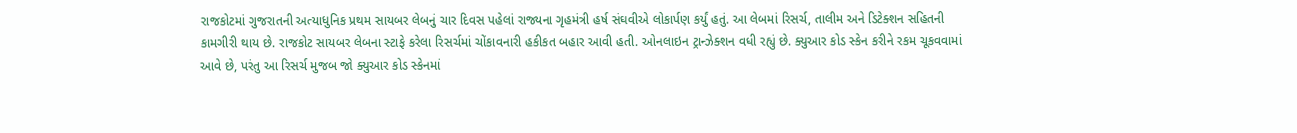રાજકોટમાં ગુજરાતની અત્યાધુનિક પ્રથમ સાયબર લેબનું ચાર દિવસ પહેલાં રાજ્યના ગૃહમંત્રી હર્ષ સંઘવીએ લોકાર્પણ કર્યું હતું. આ લેબમાં રિસર્ચ, તાલીમ અને ડિટેક્શન સહિતની કામગીરી થાય છે. રાજકોટ સાયબર લેબના સ્ટાફે કરેલા રિસર્ચમાં ચોંકાવનારી હકીકત બહાર આવી હતી. ઓનલાઇન ટ્રાન્ઝેક્શન વધી રહ્યું છે. ક્યુઆર કોડ સ્કેન કરીને રકમ ચૂકવવામાં આવે છે, પરંતુ આ રિસર્ચ મુજબ જો ક્યુઆર કોડ સ્કેનમાં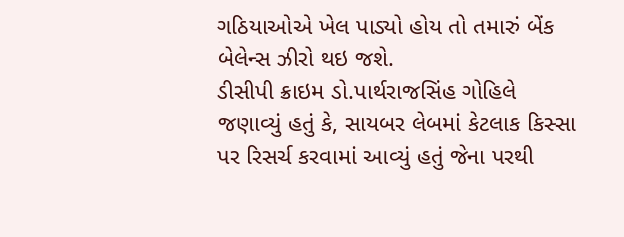ગઠિયાઓએ ખેલ પાડ્યો હોય તો તમારું બેંક બેલેન્સ ઝીરો થઇ જશે.
ડીસીપી ક્રાઇમ ડો.પાર્થરાજસિંહ ગોહિલે જણાવ્યું હતું કે, સાયબર લેબમાં કેટલાક કિસ્સા પર રિસર્ચ કરવામાં આવ્યું હતું જેના પરથી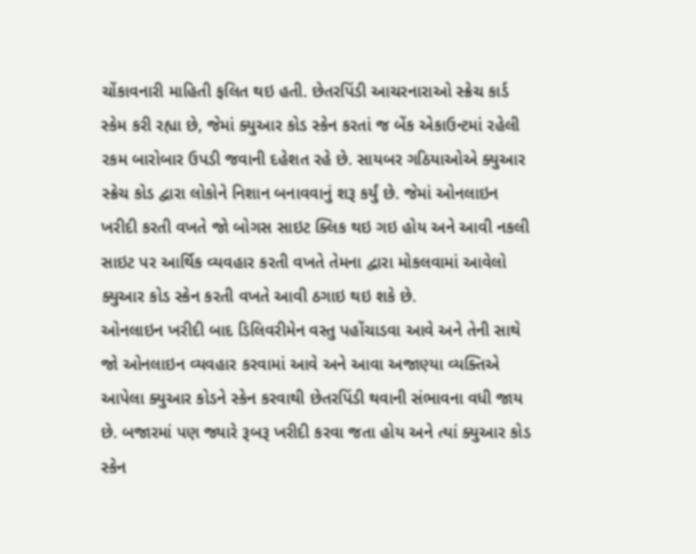ચોંકાવનારી માહિતી ફલિત થઇ હતી. છેતરપિંડી આચરનારાઓ સ્ક્રેચ કાર્ડ સ્કેમ કરી રહ્યા છે, જેમાં ક્યુઆર કોડ સ્કેન કરતાં જ બેંક એકાઉન્ટમાં રહેલી રકમ બારોબાર ઉપડી જવાની દહેશત રહે છે. સાયબર ગઠિયાઓએ ક્યુઆર સ્ક્રેચ કોડ દ્વારા લોકોને નિશાન બનાવવાનું શરૂ કર્યું છે. જેમાં ઓનલાઇન ખરીદી કરતી વખતે જો બોગસ સાઇટ ક્લિક થઇ ગઇ હોય અને આવી નકલી સાઇટ પર આર્થિક વ્યવહાર કરતી વખતે તેમના દ્વારા મોકલવામાં આવેલો ક્યુઆર કોડ સ્કેન કરતી વખતે આવી ઠગાઇ થઇ શકે છે.
ઓનલાઇન ખરીદી બાદ ડિલિવરીમેન વસ્તુ પહોંચાડવા આવે અને તેની સાથે જો ઓનલાઇન વ્યવહાર કરવામાં આવે અને આવા અજાણ્યા વ્યક્તિએ આપેલા ક્યુઆર કોડને સ્કેન કરવાથી છેતરપિંડી થવાની સંભાવના વધી જાય છે. બજારમાં પણ જ્યારે રૂબરૂ ખરીદી કરવા જતા હોય અને ત્યાં ક્યુઆર કોડ સ્કેન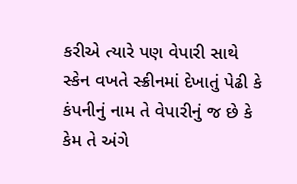કરીએ ત્યારે પણ વેપારી સાથે સ્કેન વખતે સ્ક્રીનમાં દેખાતું પેઢી કે કંપનીનું નામ તે વેપારીનું જ છે કે કેમ તે અંગે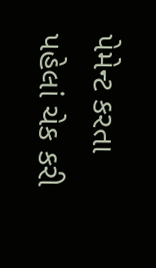પેમેન્ટ કરતા પહેલાં ચેક કરી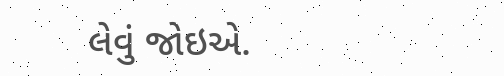લેવું જોઇએ.